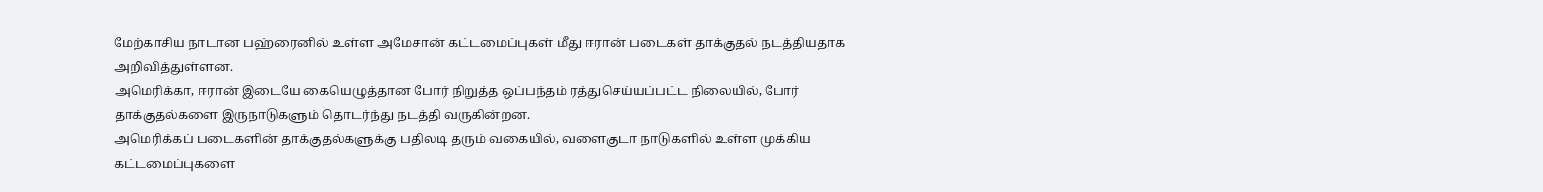மேற்காசிய நாடான பஹ்ரைனில் உள்ள அமேசான் கட்டமைப்புகள் மீது ஈரான் படைகள் தாக்குதல் நடத்தியதாக அறிவித்துள்ளன.
அமெரிக்கா, ஈரான் இடையே கையெழுத்தான போர் நிறுத்த ஒப்பந்தம் ரத்துசெய்யப்பட்ட நிலையில், போர் தாக்குதல்களை இருநாடுகளும் தொடர்ந்து நடத்தி வருகின்றன.
அமெரிக்கப் படைகளின் தாக்குதல்களுக்கு பதிலடி தரும் வகையில், வளைகுடா நாடுகளில் உள்ள முக்கிய கட்டமைப்புகளை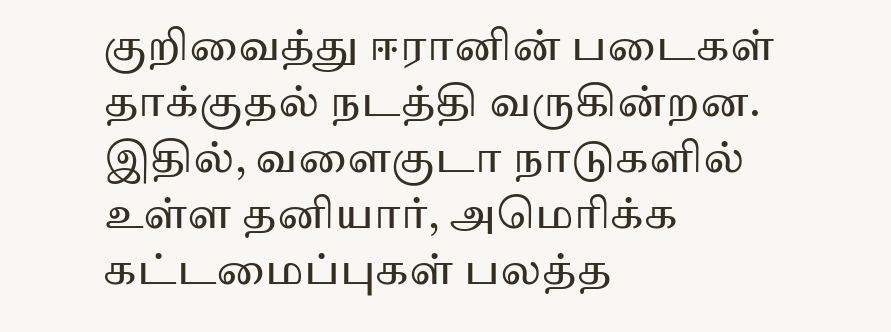குறிவைத்து ஈரானின் படைகள் தாக்குதல் நடத்தி வருகின்றன. இதில், வளைகுடா நாடுகளில் உள்ள தனியார், அமெரிக்க கட்டமைப்புகள் பலத்த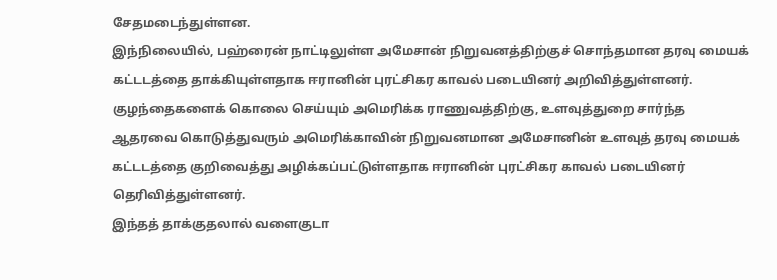சேதமடைந்துள்ளன.
இந்நிலையில், பஹ்ரைன் நாட்டிலுள்ள அமேசான் நிறுவனத்திற்குச் சொந்தமான தரவு மையக் கட்டடத்தை தாக்கியுள்ளதாக ஈரானின் புரட்சிகர காவல் படையினர் அறிவித்துள்ளனர்.
குழந்தைகளைக் கொலை செய்யும் அமெரிக்க ராணுவத்திற்கு, உளவுத்துறை சார்ந்த ஆதரவை கொடுத்துவரும் அமெரிக்காவின் நிறுவனமான அமேசானின் உளவுத் தரவு மையக் கட்டடத்தை குறிவைத்து அழிக்கப்பட்டுள்ளதாக ஈரானின் புரட்சிகர காவல் படையினர் தெரிவித்துள்ளனர்.
இந்தத் தாக்குதலால் வளைகுடா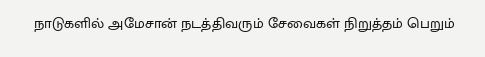நாடுகளில் அமேசான் நடத்திவரும் சேவைகள் நிறுத்தம் பெறும்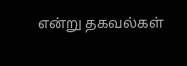என்று தகவல்கள்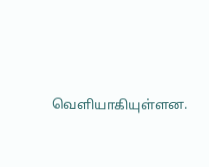வெளியாகியுள்ளன.